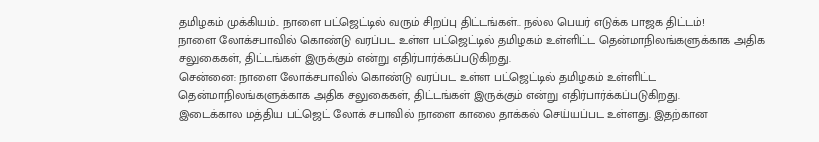தமிழகம் முக்கியம்.. நாளை பட்ஜெட்டில் வரும் சிறப்பு திட்டங்கள்.. நல்ல பெயர் எடுக்க பாஜக திட்டம்!
நாளை லோக்சபாவில் கொண்டு வரப்பட உள்ள பட்ஜெட்டில் தமிழகம் உள்ளிட்ட தென்மாநிலங்களுக்காக அதிக சலுகைகள், திட்டங்கள் இருக்கும் என்று எதிர்பார்க்கப்படுகிறது.
சென்னை: நாளை லோக்சபாவில் கொண்டு வரப்பட உள்ள பட்ஜெட்டில் தமிழகம் உள்ளிட்ட தென்மாநிலங்களுக்காக அதிக சலுகைகள், திட்டங்கள் இருக்கும் என்று எதிர்பார்க்கப்படுகிறது.
இடைக்கால மத்திய பட்ஜெட் லோக் சபாவில் நாளை காலை தாக்கல் செய்யப்பட உள்ளது. இதற்கான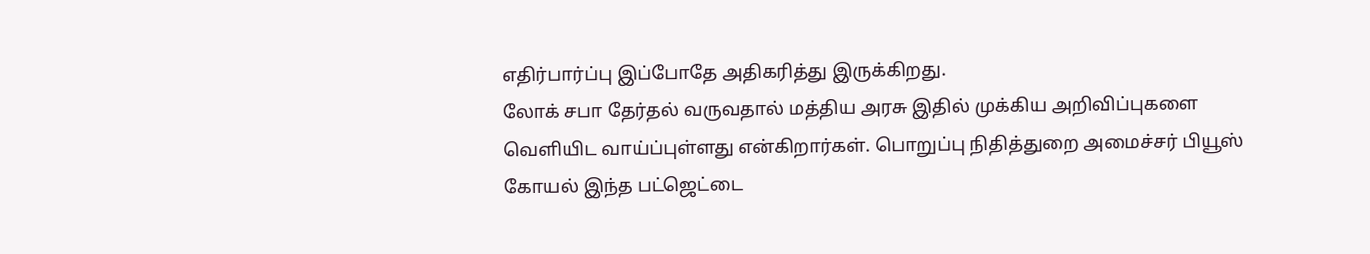எதிர்பார்ப்பு இப்போதே அதிகரித்து இருக்கிறது.
லோக் சபா தேர்தல் வருவதால் மத்திய அரசு இதில் முக்கிய அறிவிப்புகளை வெளியிட வாய்ப்புள்ளது என்கிறார்கள். பொறுப்பு நிதித்துறை அமைச்சர் பியூஸ் கோயல் இந்த பட்ஜெட்டை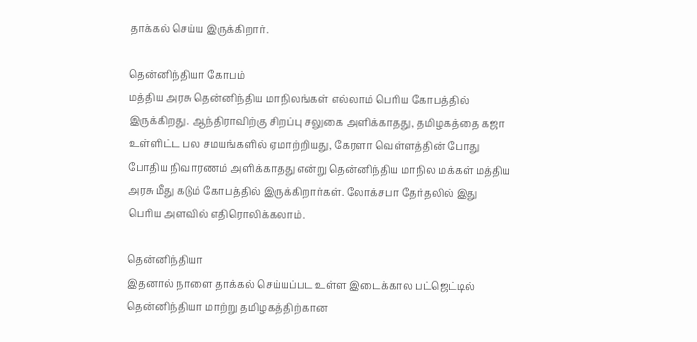தாக்கல் செய்ய இருக்கிறார்.

தென்னிந்தியா கோபம்
மத்திய அரசு தென்னிந்திய மாநிலங்கள் எல்லாம் பெரிய கோபத்தில் இருக்கிறது. ஆந்திராவிற்கு சிறப்பு சலுகை அளிக்காதது, தமிழகத்தை கஜா உள்ளிட்ட பல சமயங்களில் ஏமாற்றியது, கேரளா வெள்ளத்தின் போது போதிய நிவாரணம் அளிக்காதது என்று தென்னிந்திய மாநில மக்கள் மத்திய அரசு மீது கடும் கோபத்தில் இருக்கிறார்கள். லோக்சபா தேர்தலில் இது பெரிய அளவில் எதிரொலிக்கலாம்.

தென்னிந்தியா
இதனால் நாளை தாக்கல் செய்யப்பட உள்ள இடைக்கால பட்ஜெட்டில் தென்னிந்தியா மாற்று தமிழகத்திற்கான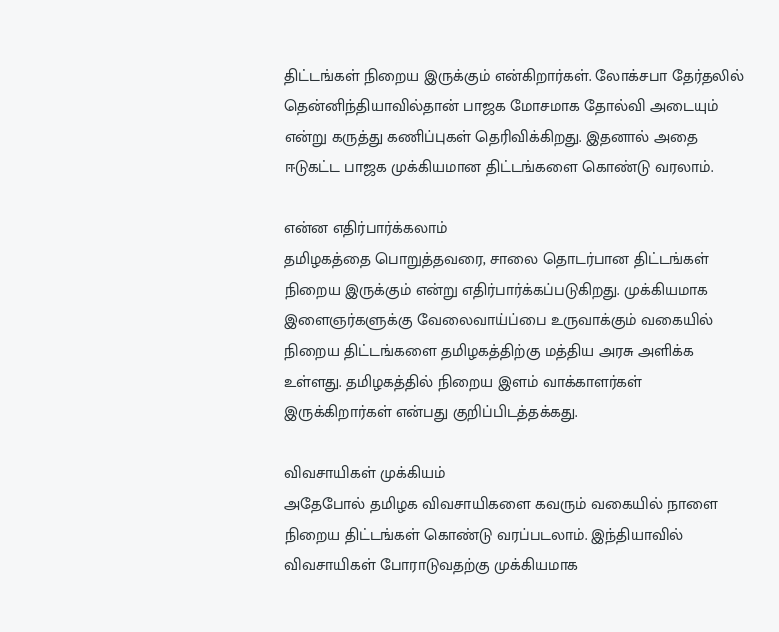திட்டங்கள் நிறைய இருக்கும் என்கிறார்கள். லோக்சபா தேர்தலில் தென்னிந்தியாவில்தான் பாஜக மோசமாக தோல்வி அடையும் என்று கருத்து கணிப்புகள் தெரிவிக்கிறது. இதனால் அதை ஈடுகட்ட பாஜக முக்கியமான திட்டங்களை கொண்டு வரலாம்.

என்ன எதிர்பார்க்கலாம்
தமிழகத்தை பொறுத்தவரை, சாலை தொடர்பான திட்டங்கள் நிறைய இருக்கும் என்று எதிர்பார்க்கப்படுகிறது. முக்கியமாக இளைஞர்களுக்கு வேலைவாய்ப்பை உருவாக்கும் வகையில் நிறைய திட்டங்களை தமிழகத்திற்கு மத்திய அரசு அளிக்க உள்ளது. தமிழகத்தில் நிறைய இளம் வாக்காளர்கள் இருக்கிறார்கள் என்பது குறிப்பிடத்தக்கது.

விவசாயிகள் முக்கியம்
அதேபோல் தமிழக விவசாயிகளை கவரும் வகையில் நாளை நிறைய திட்டங்கள் கொண்டு வரப்படலாம். இந்தியாவில் விவசாயிகள் போராடுவதற்கு முக்கியமாக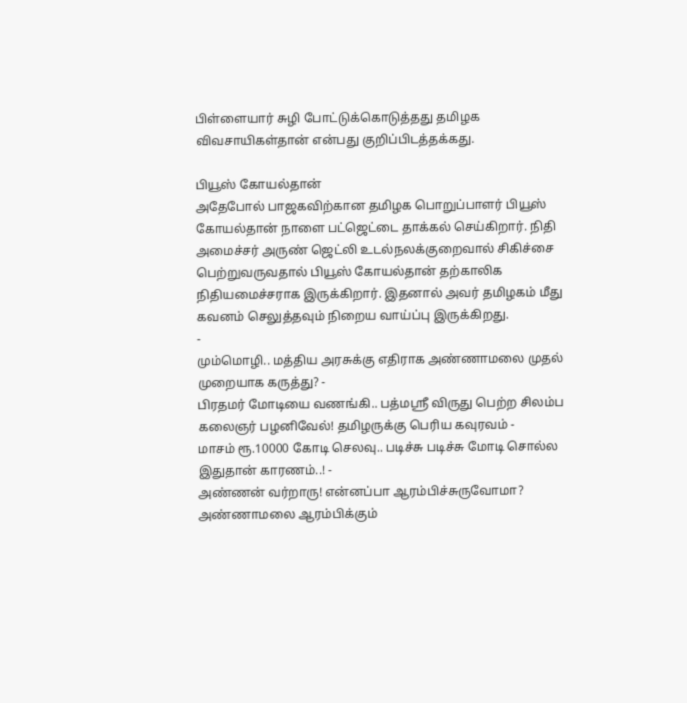பிள்ளையார் சுழி போட்டுக்கொடுத்தது தமிழக விவசாயிகள்தான் என்பது குறிப்பிடத்தக்கது.

பியூஸ் கோயல்தான்
அதேபோல் பாஜகவிற்கான தமிழக பொறுப்பாளர் பியூஸ் கோயல்தான் நாளை பட்ஜெட்டை தாக்கல் செய்கிறார். நிதி அமைச்சர் அருண் ஜெட்லி உடல்நலக்குறைவால் சிகிச்சை பெற்றுவருவதால் பியூஸ் கோயல்தான் தற்காலிக நிதியமைச்சராக இருக்கிறார். இதனால் அவர் தமிழகம் மீது கவனம் செலுத்தவும் நிறைய வாய்ப்பு இருக்கிறது.
-
மும்மொழி.. மத்திய அரசுக்கு எதிராக அண்ணாமலை முதல் முறையாக கருத்து? -
பிரதமர் மோடியை வணங்கி.. பத்மஸ்ரீ விருது பெற்ற சிலம்ப கலைஞர் பழனிவேல்! தமிழருக்கு பெரிய கவுரவம் -
மாசம் ரூ.10000 கோடி செலவு.. படிச்சு படிச்சு மோடி சொல்ல இதுதான் காரணம்..! -
அண்ணன் வர்றாரு! என்னப்பா ஆரம்பிச்சுருவோமா? அண்ணாமலை ஆரம்பிக்கும்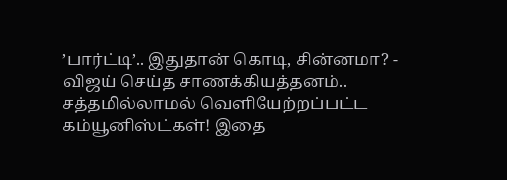’பார்ட்டி’.. இதுதான் கொடி, சின்னமா? -
விஜய் செய்த சாணக்கியத்தனம்.. சத்தமில்லாமல் வெளியேற்றப்பட்ட கம்யூனிஸ்ட்கள்! இதை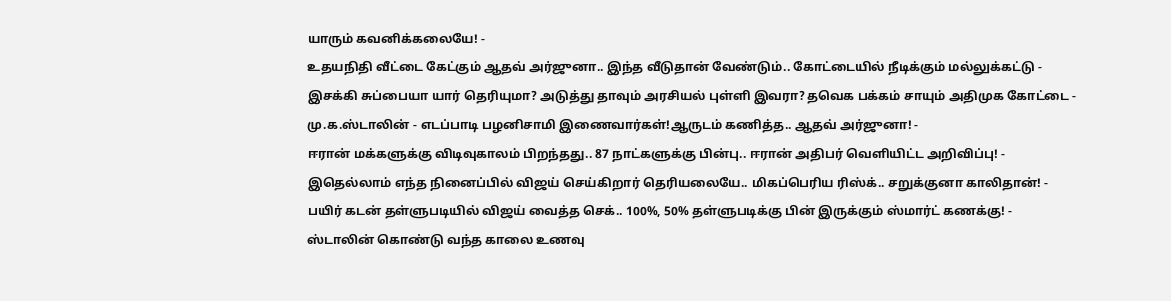யாரும் கவனிக்கலையே! -
உதயநிதி வீட்டை கேட்கும் ஆதவ் அர்ஜுனா.. இந்த வீடுதான் வேண்டும்.. கோட்டையில் நீடிக்கும் மல்லுக்கட்டு -
இசக்கி சுப்பையா யார் தெரியுமா? அடுத்து தாவும் அரசியல் புள்ளி இவரா? தவெக பக்கம் சாயும் அதிமுக கோட்டை -
மு.க.ஸ்டாலின் - எடப்பாடி பழனிசாமி இணைவார்கள்!ஆருடம் கணித்த.. ஆதவ் அர்ஜுனா! -
ஈரான் மக்களுக்கு விடிவுகாலம் பிறந்தது.. 87 நாட்களுக்கு பின்பு.. ஈரான் அதிபர் வெளியிட்ட அறிவிப்பு! -
இதெல்லாம் எந்த நினைப்பில் விஜய் செய்கிறார் தெரியலையே.. மிகப்பெரிய ரிஸ்க்.. சறுக்குனா காலிதான்! -
பயிர் கடன் தள்ளுபடியில் விஜய் வைத்த செக்.. 100%, 50% தள்ளுபடிக்கு பின் இருக்கும் ஸ்மார்ட் கணக்கு! -
ஸ்டாலின் கொண்டு வந்த காலை உணவு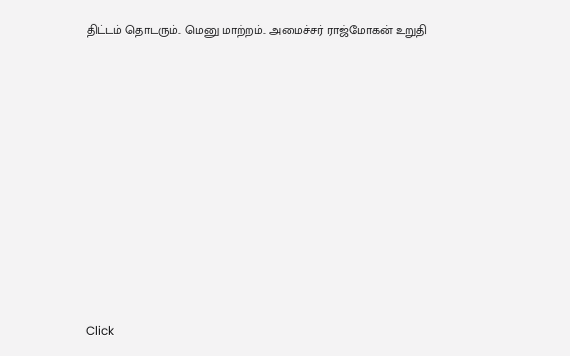திட்டம் தொடரும்.. மெனு மாற்றம்.. அமைச்சர் ராஜ்மோகன் உறுதி












Click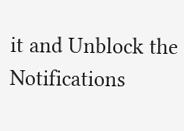it and Unblock the Notifications